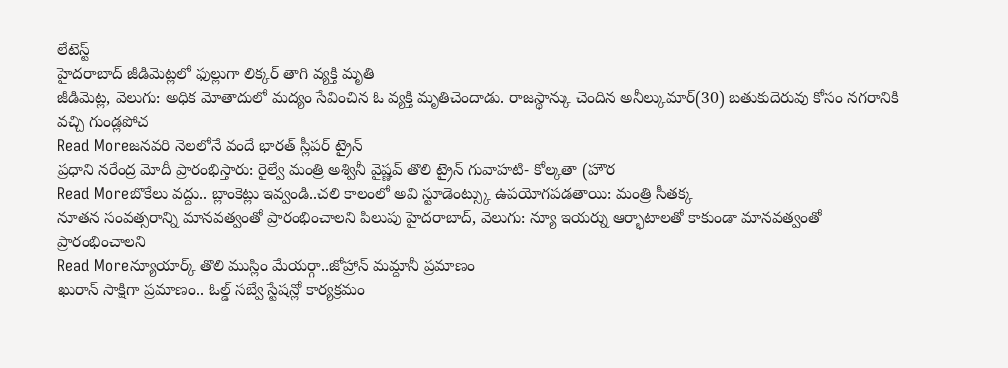లేటెస్ట్
హైదరాబాద్ జీడిమెట్లలో ఫుల్లుగా లిక్కర్ తాగి వ్యక్తి మృతి
జీడిమెట్ల, వెలుగు: అధిక మోతాదులో మద్యం సేవించిన ఓ వ్యక్తి మృతిచెందాడు. రాజస్థాన్కు చెందిన అనీల్కుమార్(30) బతుకుదెరువు కోసం నగరానికి వచ్చి గుండ్లపోచ
Read Moreజనవరి నెలలోనే వందే భారత్ స్లీపర్ ట్రైన్
ప్రధాని నరేంద్ర మోదీ ప్రారంభిస్తారు: రైల్వే మంత్రి అశ్వినీ వైష్ణవ్ తొలి ట్రైన్ గువాహటి- కోల్కతా (హౌర
Read Moreబొకేలు వద్దు.. బ్లాంకెట్లు ఇవ్వండి..చలి కాలంలో అవి స్టూడెంట్స్కు ఉపయోగపడతాయి: మంత్రి సీతక్క
నూతన సంవత్సరాన్ని మానవత్వంతో ప్రారంభించాలని పిలుపు హైదరాబాద్, వెలుగు: న్యూ ఇయర్ను ఆర్భాటాలతో కాకుండా మానవత్వంతో ప్రారంభించాలని
Read Moreన్యూయార్క్ తొలి ముస్లిం మేయర్గా..జోహ్రాన్ మమ్దానీ ప్రమాణం
ఖురాన్ సాక్షిగా ప్రమాణం.. ఓల్డ్ సబ్వే స్టేషన్లో కార్యక్రమం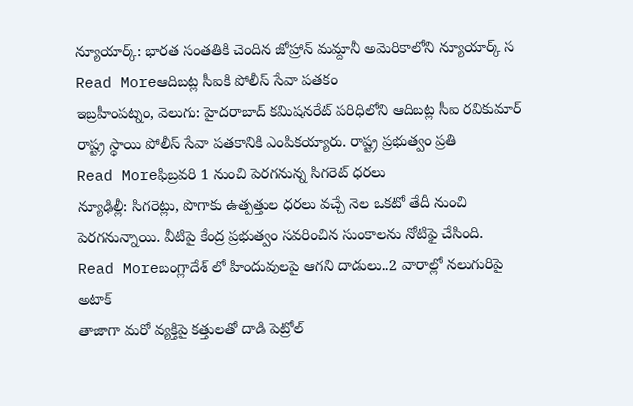న్యూయార్క్: భారత సంతతికి చెందిన జోహ్రాన్ మమ్దానీ అమెరికాలోని న్యూయార్క్ స
Read Moreఆదిబట్ల సీఐకి పోలీస్ సేవా పతకం
ఇబ్రహీంపట్నం, వెలుగు: హైదరాబాద్ కమిషనరేట్ పరిధిలోని ఆదిబట్ల సీఐ రవికుమార్ రాష్ట్ర స్థాయి పోలీస్ సేవా పతకానికి ఎంపికయ్యారు. రాష్ట్ర ప్రభుత్వం ప్రతి
Read Moreఫిబ్రవరి 1 నుంచి పెరగనున్న సిగరెట్ ధరలు
న్యూఢిల్లీ: సిగరెట్లు, పొగాకు ఉత్పత్తుల ధరలు వచ్చే నెల ఒకటో తేదీ నుంచి పెరగనున్నాయి. వీటిపై కేంద్ర ప్రభుత్వం సవరించిన సుంకాలను నోటిఫై చేసింది.
Read Moreబంగ్లాదేశ్ లో హిందువులపై ఆగని దాడులు..2 వారాల్లో నలుగురిపై అటాక్
తాజాగా మరో వ్యక్తిపై కత్తులతో దాడి పెట్రోల్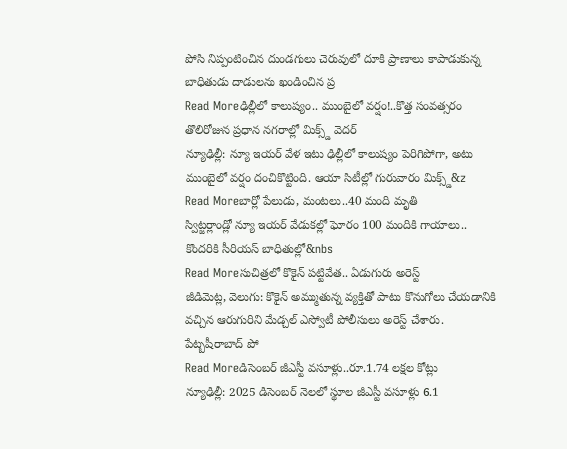పోసి నిప్పంటించిన దుండగులు చెరువులో దూకి ప్రాణాలు కాపాడుకున్న బాధితుడు దాడులను ఖండించిన ప్ర
Read Moreఢిల్లీలో కాలుష్యం.. ముంబైలో వర్షం!..కొత్త సంవత్సరం తొలిరోజున ప్రధాన నగరాల్లో మిక్స్డ్ వెదర్
న్యూఢిల్లీ: న్యూ ఇయర్ వేళ ఇటు ఢిల్లీలో కాలుష్యం పెరిగిపోగా, అటు ముంబైలో వర్షం దంచికొట్టింది. ఆయా సిటీల్లో గురువారం మిక్స్డ్&z
Read Moreబార్లో పేలుడు, మంటలు..40 మంది మృతి
స్విట్జర్లాండ్లో న్యూ ఇయర్ వేడుకల్లో ఘోరం 100 మందికి గాయాలు.. కొందరికి సీరియస్ బాధితుల్లో&nbs
Read Moreసుచిత్రలో కొకైన్ పట్టివేత.. ఏడుగురు అరెస్ట్
జీడిమెట్ల, వెలుగు: కొకైన్ అమ్ముతున్న వ్యక్తితో పాటు కొనుగోలు చేయడానికి వచ్చిన ఆరుగురిని మేడ్చల్ ఎస్వోటీ పోలీసులు అరెస్ట్ చేశారు. పేట్బషీరాబాద్ పో
Read Moreడిసెంబర్ జీఎస్టీ వసూళ్లు..రూ.1.74 లక్షల కోట్లు
న్యూఢిల్లీ: 2025 డిసెంబర్ నెలలో స్థూల జీఎస్టీ వసూళ్లు 6.1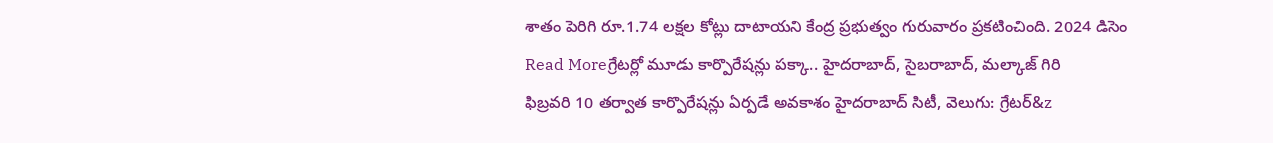శాతం పెరిగి రూ.1.74 లక్షల కోట్లు దాటాయని కేంద్ర ప్రభుత్వం గురువారం ప్రకటించింది. 2024 డిసెం
Read Moreగ్రేటర్లో మూడు కార్పొరేషన్లు పక్కా.. హైదరాబాద్, సైబరాబాద్, మల్కాజ్ గిరి
ఫిబ్రవరి 10 తర్వాత కార్పొరేషన్లు ఏర్పడే అవకాశం హైదరాబాద్ సిటీ, వెలుగు: గ్రేటర్&z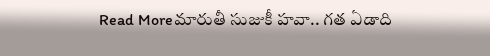Read Moreమారుతీ సుజుకీ హవా.. గత ఏడాది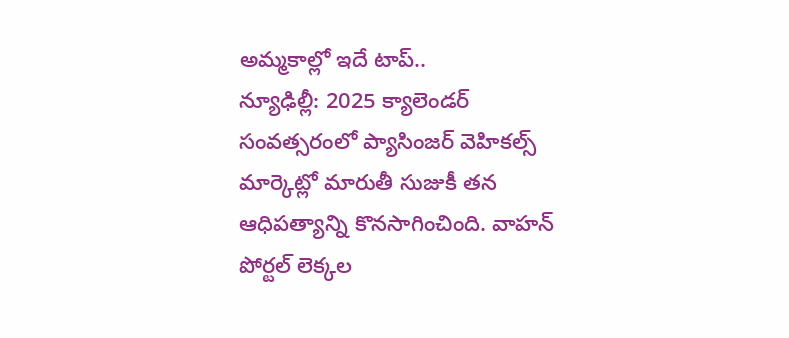అమ్మకాల్లో ఇదే టాప్..
న్యూఢిల్లీ: 2025 క్యాలెండర్ సంవత్సరంలో ప్యాసింజర్ వెహికల్స్ మార్కెట్లో మారుతీ సుజుకీ తన ఆధిపత్యాన్ని కొనసాగించింది. వాహన్ పోర్టల్ లెక్కల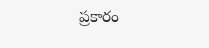ప్రకారం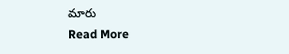మారు
Read More